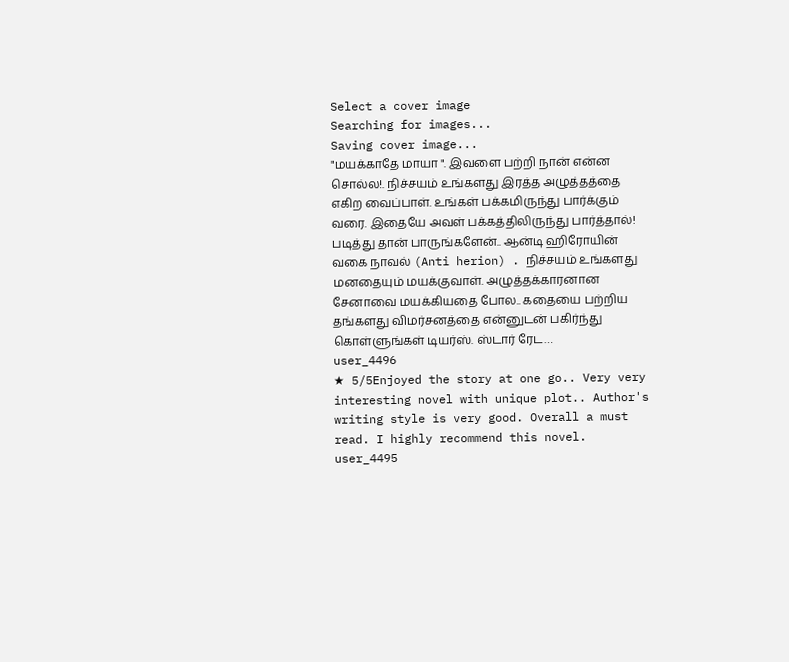Select a cover image
Searching for images...
Saving cover image...
"மயக்காதே மாயா ". இவளை பற்றி நான் என்ன சொல்ல!. நிச்சயம் உங்களது இரத்த அழுத்தத்தை எகிற வைப்பாள். உங்கள் பக்கமிருந்து பார்க்கும் வரை. இதையே அவள் பக்கத்திலிருந்து பார்த்தால்! படித்து தான் பாருங்களேன்.. ஆன்டி ஹிரோயின் வகை நாவல் (Anti herion) . நிச்சயம் உங்களது மனதையும் மயக்குவாள். அழுத்தக்காரனான சேனாவை மயக்கியதை போல.. கதையை பற்றிய தங்களது விமர்சனத்தை என்னுடன் பகிர்ந்து கொள்ளுங்கள் டியர்ஸ். ஸ்டார் ரேட…
user_4496
★ 5/5Enjoyed the story at one go.. Very very interesting novel with unique plot.. Author's writing style is very good. Overall a must read. I highly recommend this novel.
user_4495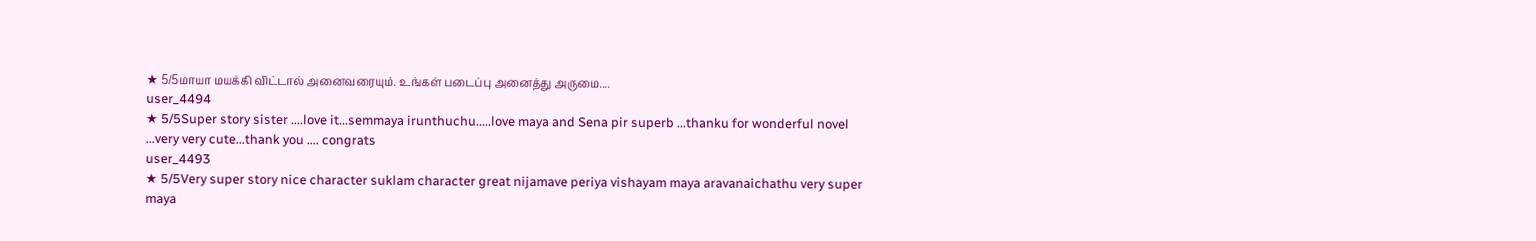★ 5/5மாயா மயக்கி விட்டால் அனைவரையும். உங்கள் படைப்பு அனைத்து அருமை....
user_4494
★ 5/5Super story sister ....love it...semmaya irunthuchu.....love maya and Sena pir superb ...thanku for wonderful novel ...very very cute...thank you .... congrats
user_4493
★ 5/5Very super story nice character suklam character great nijamave periya vishayam maya aravanaichathu very super maya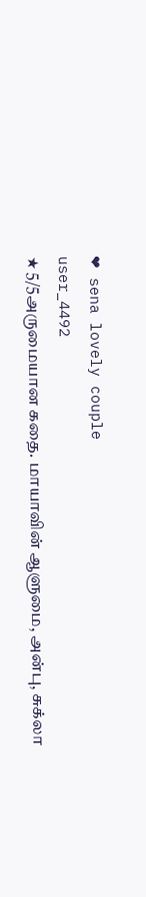❤ sena lovely couple
user_4492
★ 5/5அருமையான கதை. மாயாவின் ஆளுமை, அன்பு, சுக்லா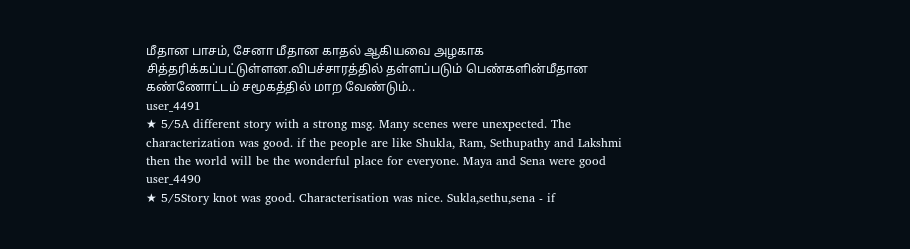மீதான பாசம், சேனா மீதான காதல் ஆகியவை அழகாக சித்தரிக்கப்பட்டுள்ளன.விபச்சாரத்தில் தள்ளப்படும் பெண்களின்மீதான கண்ணோட்டம் சமூகத்தில் மாற வேண்டும்..
user_4491
★ 5/5A different story with a strong msg. Many scenes were unexpected. The characterization was good. if the people are like Shukla, Ram, Sethupathy and Lakshmi then the world will be the wonderful place for everyone. Maya and Sena were good
user_4490
★ 5/5Story knot was good. Characterisation was nice. Sukla,sethu,sena - if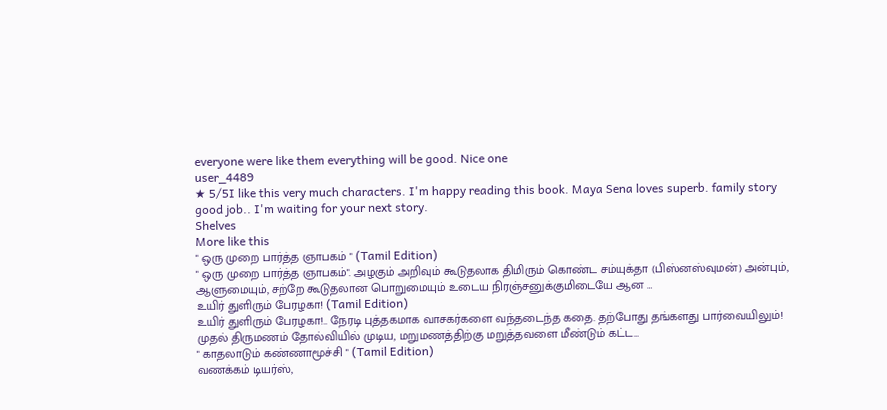everyone were like them everything will be good. Nice one
user_4489
★ 5/5I like this very much characters. I'm happy reading this book. Maya Sena loves superb. family story good job.. I'm waiting for your next story.
Shelves
More like this
" ஒரு முறை பார்த்த ஞாபகம் " (Tamil Edition)
" ஒரு முறை பார்த்த ஞாபகம்". அழகும் அறிவும் கூடுதலாக திமிரும் கொண்ட சம்யுக்தா (பிஸ்னஸ்வுமன்) அன்பும், ஆளுமையும், சற்றே கூடுதலான பொறுமையும் உடைய நிரஞ்சனுக்குமிடையே ஆன …
உயிர் துளிரும் பேரழகா! (Tamil Edition)
உயிர் துளிரும் பேரழகா!.. நேரடி புத்தகமாக வாசகர்களை வந்தடைந்த கதை. தற்போது தங்களது பார்வையிலும்! முதல் திருமணம் தோல்வியில் முடிய, மறுமணத்திற்கு மறுத்தவளை மீண்டும் கட்ட…
" காதலாடும் கண்ணாமூச்சி " (Tamil Edition)
வணக்கம் டியர்ஸ்,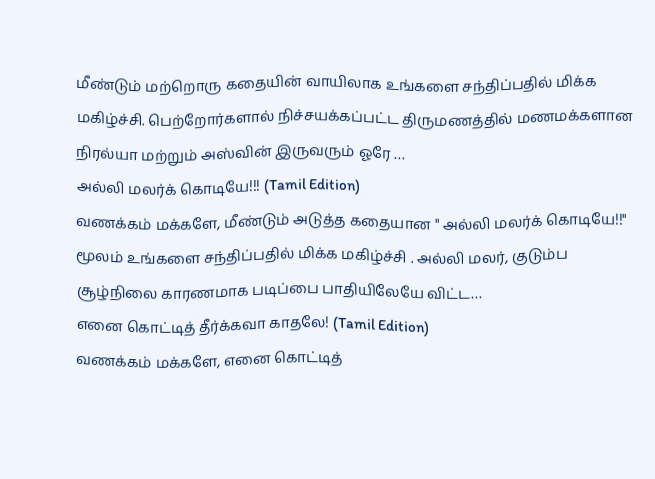மீண்டும் மற்றொரு கதையின் வாயிலாக உங்களை சந்திப்பதில் மிக்க மகிழ்ச்சி. பெற்றோர்களால் நிச்சயக்கப்பட்ட திருமணத்தில் மணமக்களான நிரல்யா மற்றும் அஸ்வின் இருவரும் ஓரே …
அல்லி மலர்க் கொடியே!!! (Tamil Edition)
வணக்கம் மக்களே, மீண்டும் அடுத்த கதையான " அல்லி மலர்க் கொடியே!!" மூலம் உங்களை சந்திப்பதில் மிக்க மகிழ்ச்சி . அல்லி மலர், குடும்ப சூழ்நிலை காரணமாக படிப்பை பாதியிலேயே விட்ட…
எனை கொட்டித் தீர்க்கவா காதலே! (Tamil Edition)
வணக்கம் மக்களே, எனை கொட்டித்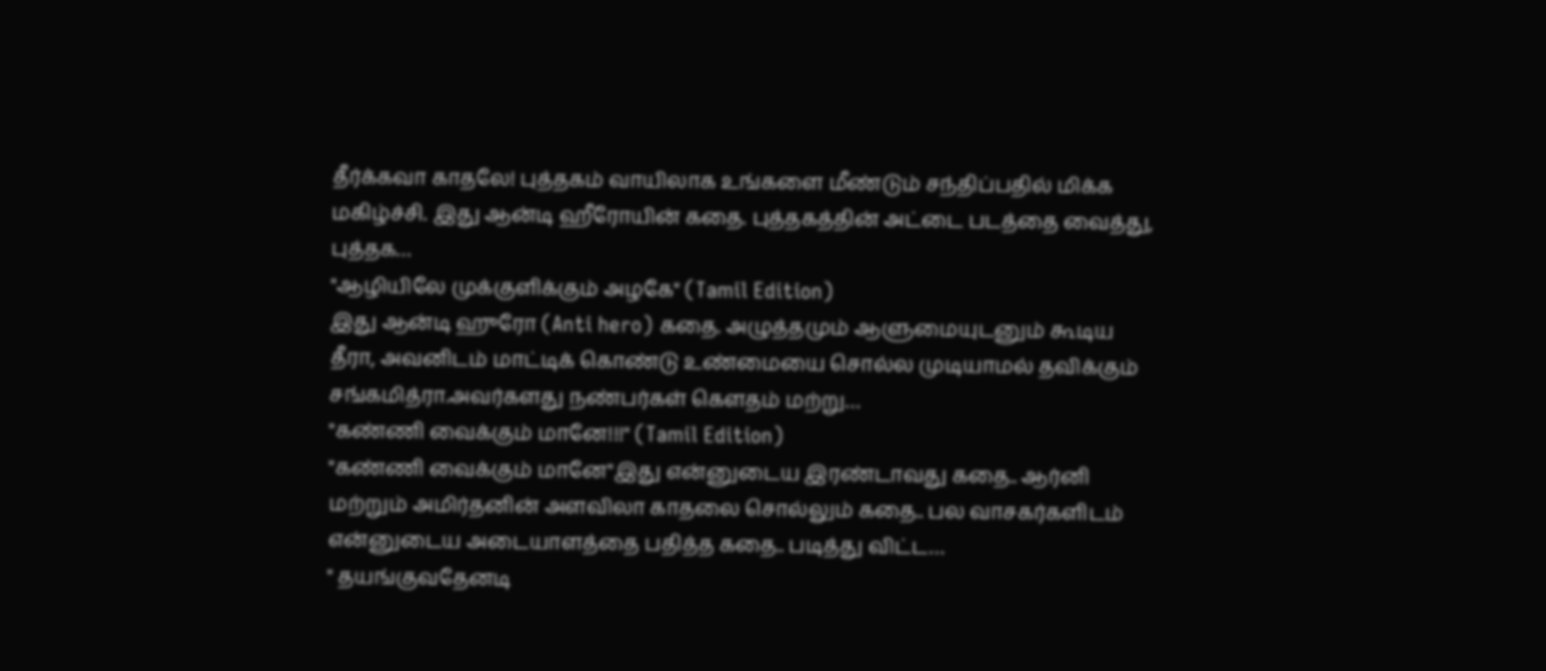தீர்க்கவா காதலே! புத்தகம் வாயிலாக உங்களை மீண்டும் சந்திப்பதில் மிக்க மகிழ்ச்சி. இது ஆன்டி ஹீரோயின் கதை. புத்தகத்தின் அட்டை படத்தை வைத்து, புத்தக…
"ஆழியிலே முக்குளிக்கும் அழகே" (Tamil Edition)
இது ஆன்டி ஹுரோ (Anti hero) கதை. அழுத்தமும் ஆளுமையுடனும் கூடிய தீரா, அவனிடம் மாட்டிக் கொண்டு உண்மையை சொல்ல முடியாமல் தவிக்கும் சங்கமித்ரா.அவர்களது நண்பர்கள் கௌதம் மற்று…
"கண்ணி வைக்கும் மானே!!!" (Tamil Edition)
"கண்ணி வைக்கும் மானே"இது என்னுடைய இரண்டாவது கதை.. ஆர்னி மற்றும் அமிர்தனின் அளவிலா காதலை சொல்லும் கதை.. பல வாசகர்களிடம் என்னுடைய அடையாளத்தை பதித்த கதை.. படித்து விட்ட…
" தயங்குவதேனடி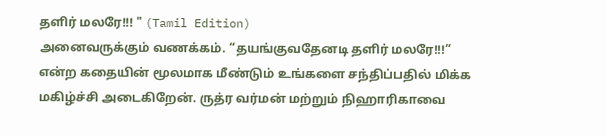தளிர் மலரே!!! " (Tamil Edition)
அனைவருக்கும் வணக்கம். “தயங்குவதேனடி தளிர் மலரே!!!” என்ற கதையின் மூலமாக மீண்டும் உங்களை சந்திப்பதில் மிக்க மகிழ்ச்சி அடைகிறேன். ருத்ர வர்மன் மற்றும் நிஹாரிகாவை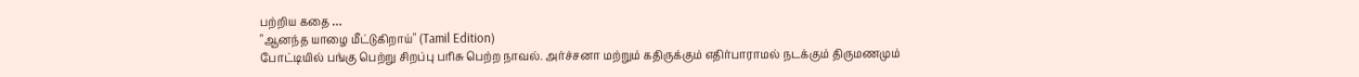பற்றிய கதை …
"ஆனந்த யாழை மீட்டுகிறாய்" (Tamil Edition)
போட்டியில் பங்கு பெற்று சிறப்பு பரிசு பெற்ற நாவல். அர்ச்சனா மற்றும் கதிருக்கும் எதிர்பாராமல் நடக்கும் திருமணமும்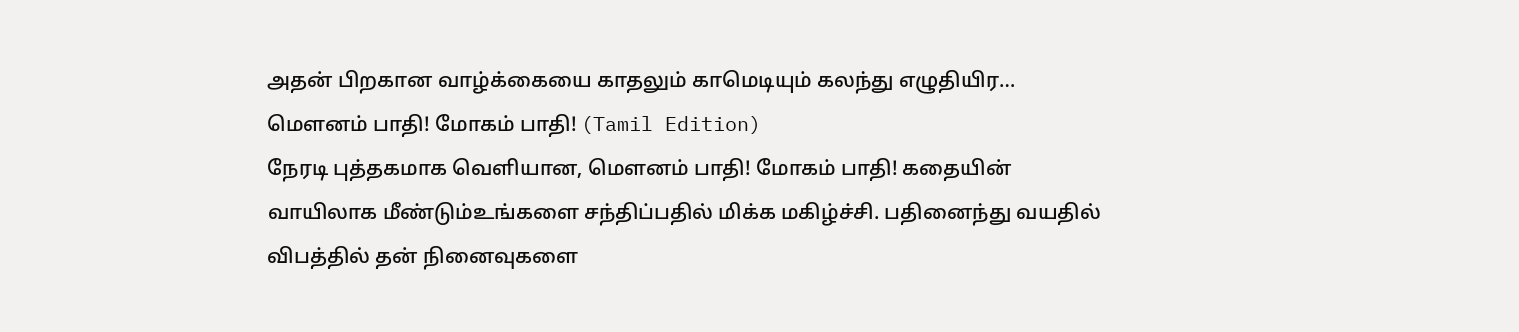அதன் பிறகான வாழ்க்கையை காதலும் காமெடியும் கலந்து எழுதியிர…
மௌனம் பாதி! மோகம் பாதி! (Tamil Edition)
நேரடி புத்தகமாக வெளியான, மௌனம் பாதி! மோகம் பாதி! கதையின் வாயிலாக மீண்டும்உங்களை சந்திப்பதில் மிக்க மகிழ்ச்சி. பதினைந்து வயதில் விபத்தில் தன் நினைவுகளை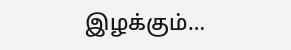இழக்கும்…